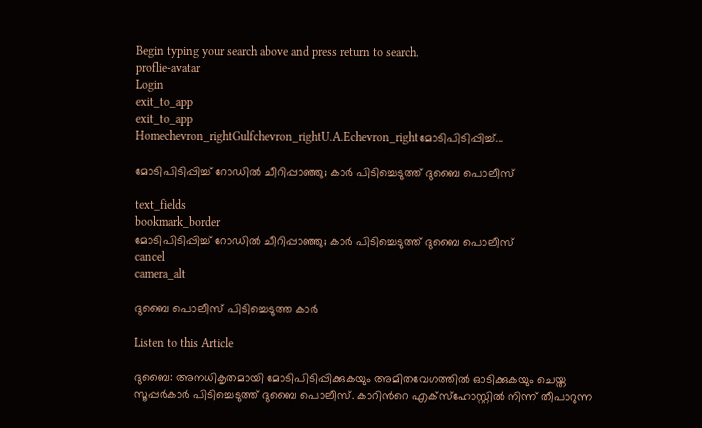Begin typing your search above and press return to search.
proflie-avatar
Login
exit_to_app
exit_to_app
Homechevron_rightGulfchevron_rightU.A.Echevron_rightമോടിപിടിപ്പിച്ച്...

മോടിപിടിപ്പിച്ച് റോഡിൽ ചീറിപ്പാഞ്ഞു; കാർ പിടിച്ചെടുത്ത് ദുബൈ പൊലീസ്

text_fields
bookmark_border
മോടിപിടിപ്പിച്ച് റോഡിൽ ചീറിപ്പാഞ്ഞു; കാർ പിടിച്ചെടുത്ത് ദുബൈ പൊലീസ്
cancel
camera_alt

ദുബൈ പൊലീസ് പിടിച്ചെടുത്ത കാർ

Listen to this Article

ദുബൈ: അനധികൃതമായി മോടിപിടിപ്പിക്കുകയും അമിതവേഗത്തിൽ ഓടിക്കുകയും ചെയ്ത സൂപ്പർകാർ പിടിച്ചെടുത്ത് ദുബൈ പൊലീസ്. കാറിന്‍റെ എക്സ്ഹോസ്റ്റിൽ നിന്ന് തീപാറുന്ന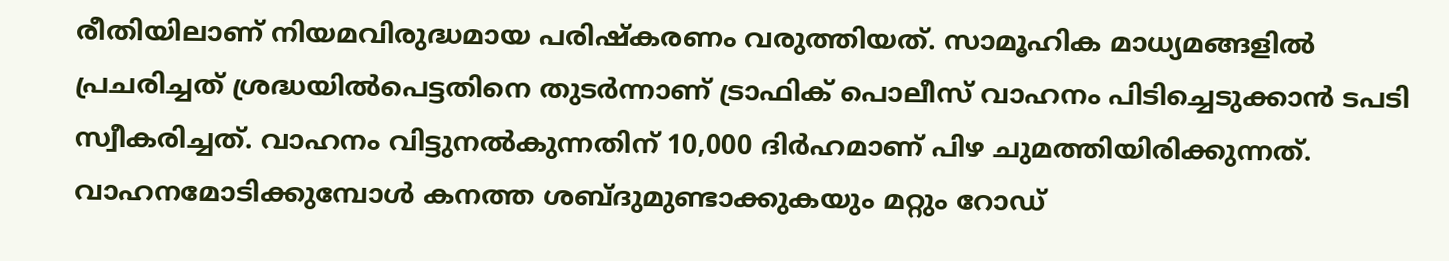രീതിയിലാണ് നിയമവിരുദ്ധമായ പരിഷ്കരണം വരുത്തിയത്. സാമൂഹിക മാധ്യമങ്ങളിൽ പ്രചരിച്ചത് ശ്രദ്ധയിൽപെട്ടതിനെ തുടർന്നാണ് ട്രാഫിക് പൊലീസ് വാഹനം പിടിച്ചെടുക്കാൻ ടപടി സ്വീകരിച്ചത്. വാഹനം വിട്ടുനൽകുന്നതിന് 10,000 ദിർഹമാണ് പിഴ ചുമത്തിയിരിക്കുന്നത്. വാഹനമോടിക്കുമ്പോൾ കനത്ത ശബ്ദുമുണ്ടാക്കുകയും മറ്റും റോഡ്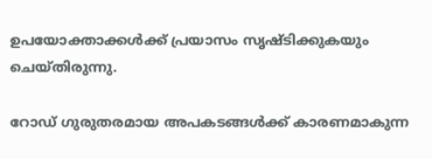ഉപയോക്താക്കൾക്ക് പ്രയാസം സൃഷ്ടിക്കുകയും ചെയ്തിരുന്നു.

റോഡ് ഗുരുതരമായ അപകടങ്ങൾക്ക് കാരണമാകുന്ന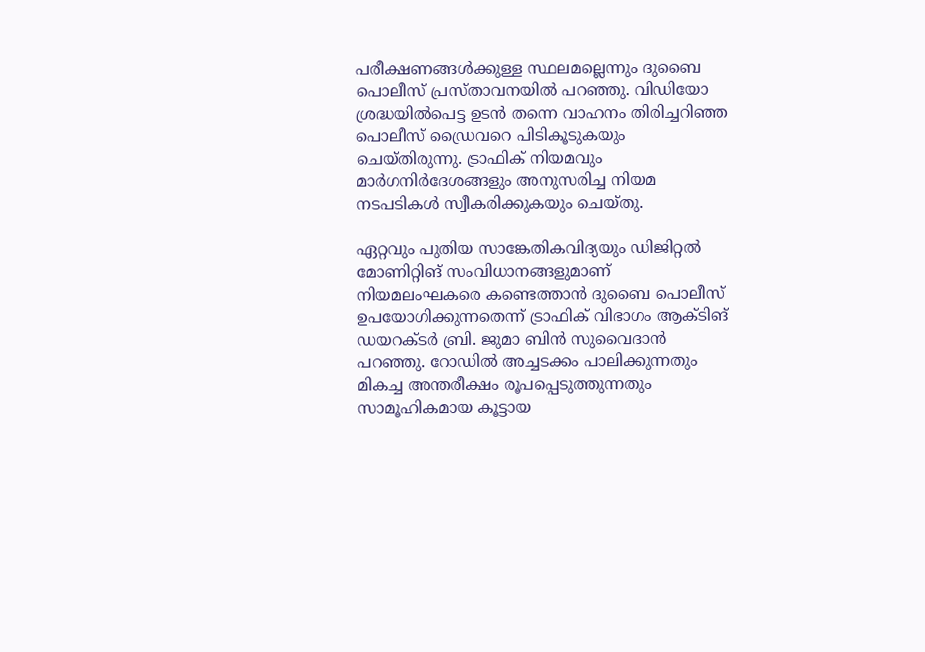പരീക്ഷണങ്ങൾക്കുള്ള സ്ഥലമല്ലെന്നും ദുബൈ പൊലീസ് പ്രസ്താവനയിൽ പറഞ്ഞു. വിഡിയോ ശ്രദ്ധയിൽപെട്ട ഉടൻ തന്നെ വാഹനം തിരിച്ചറിഞ്ഞ പൊലീസ് ഡ്രൈവറെ പിടികൂടുകയും ചെയ്തിരുന്നു. ട്രാഫിക് നിയമവും മാർഗനിർദേശങ്ങളും അനുസരിച്ച നിയമ നടപടികൾ സ്വീകരിക്കുകയും ചെയ്തു.

ഏറ്റവും പുതിയ സാങ്കേതികവിദ്യയും ഡിജിറ്റൽ മോണിറ്റിങ് സംവിധാനങ്ങളുമാണ് നിയമലംഘകരെ കണ്ടെത്താൻ ദുബൈ പൊലീസ് ഉപയോഗിക്കുന്നതെന്ന് ട്രാഫിക് വിഭാഗം ആക്ടിങ് ഡയറക്ടർ ബ്രി. ജുമാ ബിൻ സുവൈദാൻ പറഞ്ഞു. റോഡിൽ അച്ചടക്കം പാലിക്കുന്നതും മികച്ച അന്തരീക്ഷം രൂപപ്പെടുത്തുന്നതും സാമൂഹികമായ കൂട്ടായ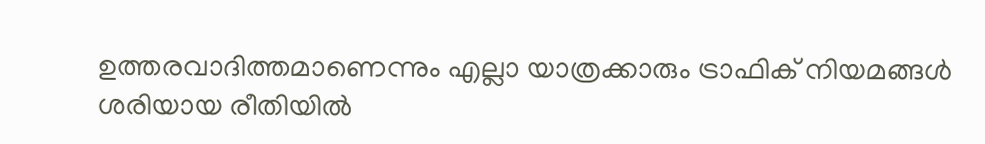ഉത്തരവാദിത്തമാണെന്നും എല്ലാ യാത്രക്കാരും ട്രാഫിക് നിയമങ്ങൾ ശരിയായ രീതിയിൽ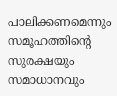പാലിക്കണമെന്നും സമൂഹത്തിന്‍റെ സുരക്ഷയും സമാധാനവും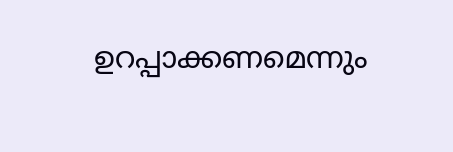ഉറപ്പാക്കണമെന്നും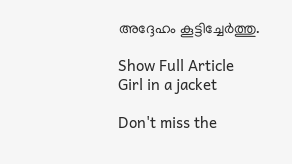അദ്ദേഹം കൂട്ടിച്ചേർത്തു.

Show Full Article
Girl in a jacket

Don't miss the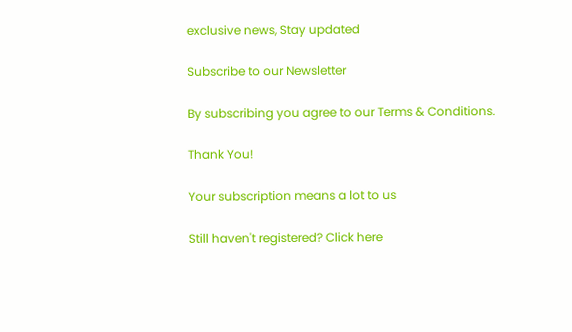exclusive news, Stay updated

Subscribe to our Newsletter

By subscribing you agree to our Terms & Conditions.

Thank You!

Your subscription means a lot to us

Still haven't registered? Click here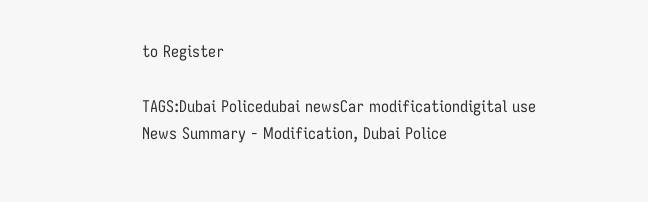to Register

TAGS:Dubai Policedubai newsCar modificationdigital use
News Summary - Modification, Dubai Police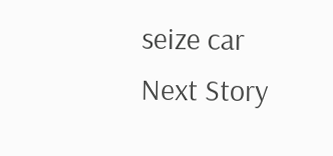seize car
Next Story